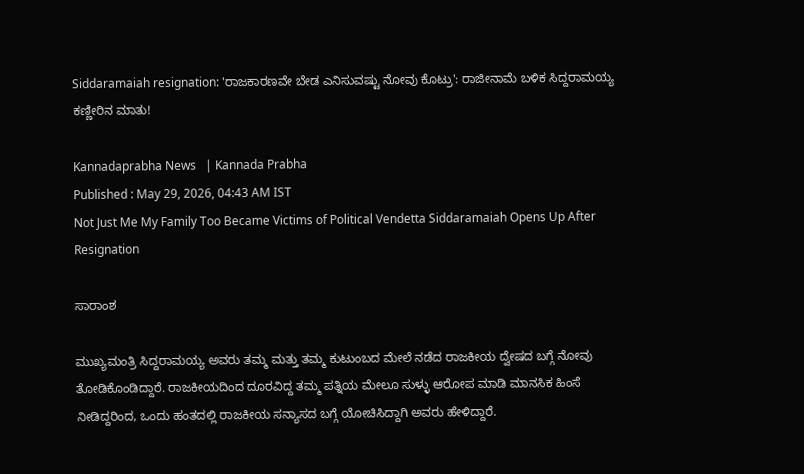Siddaramaiah resignation: 'ರಾಜಕಾರಣವೇ ಬೇಡ ಎನಿಸುವಷ್ಟು ನೋವು ಕೊಟ್ರು': ರಾಜೀನಾಮೆ ಬಳಿಕ ಸಿದ್ದರಾಮಯ್ಯ ಕಣ್ಣೀರಿನ ಮಾತು!

Kannadaprabha News   | Kannada Prabha
Published : May 29, 2026, 04:43 AM IST
Not Just Me My Family Too Became Victims of Political Vendetta Siddaramaiah Opens Up After Resignation

ಸಾರಾಂಶ

ಮುಖ್ಯಮಂತ್ರಿ ಸಿದ್ದರಾಮಯ್ಯ ಅವರು ತಮ್ಮ ಮತ್ತು ತಮ್ಮ ಕುಟುಂಬದ ಮೇಲೆ ನಡೆದ ರಾಜಕೀಯ ದ್ವೇಷದ ಬಗ್ಗೆ ನೋವು ತೋಡಿಕೊಂಡಿದ್ದಾರೆ. ರಾಜಕೀಯದಿಂದ ದೂರವಿದ್ದ ತಮ್ಮ ಪತ್ನಿಯ ಮೇಲೂ ಸುಳ್ಳು ಆರೋಪ ಮಾಡಿ ಮಾನಸಿಕ ಹಿಂಸೆ ನೀಡಿದ್ದರಿಂದ, ಒಂದು ಹಂತದಲ್ಲಿ ರಾಜಕೀಯ ಸನ್ಯಾಸದ ಬಗ್ಗೆ ಯೋಚಿಸಿದ್ದಾಗಿ ಅವರು ಹೇಳಿದ್ದಾರೆ.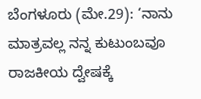ಬೆಂಗಳೂರು (ಮೇ.29): ‘ನಾನು ಮಾತ್ರವಲ್ಲ ನನ್ನ ಕುಟುಂಬವೂ ರಾಜಕೀಯ ದ್ವೇಷಕ್ಕೆ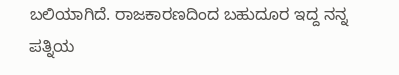ಬಲಿಯಾಗಿದೆ. ರಾಜಕಾರಣದಿಂದ ಬಹುದೂರ ಇದ್ದ ನನ್ನ ಪತ್ನಿಯ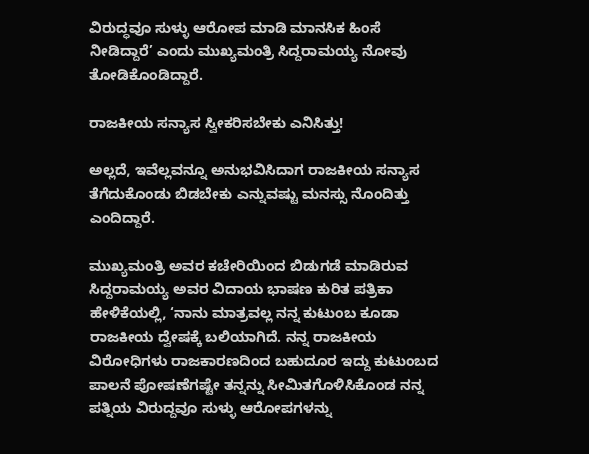ವಿರುದ್ಧವೂ ಸುಳ್ಳು ಆರೋಪ ಮಾಡಿ ಮಾನಸಿಕ ಹಿಂಸೆ ನೀಡಿದ್ದಾರೆ’ ಎಂದು ಮುಖ್ಯಮಂತ್ರಿ ಸಿದ್ದರಾಮಯ್ಯ ನೋವು ತೋಡಿಕೊಂಡಿದ್ದಾರೆ.

ರಾಜಕೀಯ ಸನ್ಯಾಸ ಸ್ವೀಕರಿಸಬೇಕು ಎನಿಸಿತ್ತು!

ಅಲ್ಲದೆ, ಇವೆಲ್ಲವನ್ನೂ ಅನುಭವಿಸಿದಾಗ ರಾಜಕೀಯ ಸನ್ಯಾಸ ತೆಗೆದುಕೊಂಡು ಬಿಡಬೇಕು ಎನ್ನುವಷ್ಟು ಮನಸ್ಸು ನೊಂದಿತ್ತು ಎಂದಿದ್ದಾರೆ.

ಮುಖ್ಯಮಂತ್ರಿ ಅವರ ಕಚೇರಿಯಿಂದ ಬಿಡುಗಡೆ ಮಾಡಿರುವ ಸಿದ್ದರಾಮಯ್ಯ ಅವರ ವಿದಾಯ ಭಾಷಣ ಕುರಿತ ಪತ್ರಿಕಾ ಹೇಳಿಕೆಯಲ್ಲಿ, ‘ನಾನು ಮಾತ್ರವಲ್ಲ ನನ್ನ ಕುಟುಂಬ ಕೂಡಾ ರಾಜಕೀಯ ದ್ವೇಷಕ್ಕೆ ಬಲಿಯಾಗಿದೆ. ನನ್ನ ರಾಜಕೀಯ ವಿರೋಧಿಗಳು ರಾಜಕಾರಣದಿಂದ ಬಹುದೂರ ಇದ್ದು ಕುಟುಂಬದ ಪಾಲನೆ ಪೋಷಣೆಗಷ್ಟೇ ತನ್ನನ್ನು ಸೀಮಿತಗೊಳಿಸಿಕೊಂಡ ನನ್ನ ಪತ್ನಿಯ ವಿರುದ್ದವೂ ಸುಳ್ಳು ಆರೋಪಗಳನ್ನು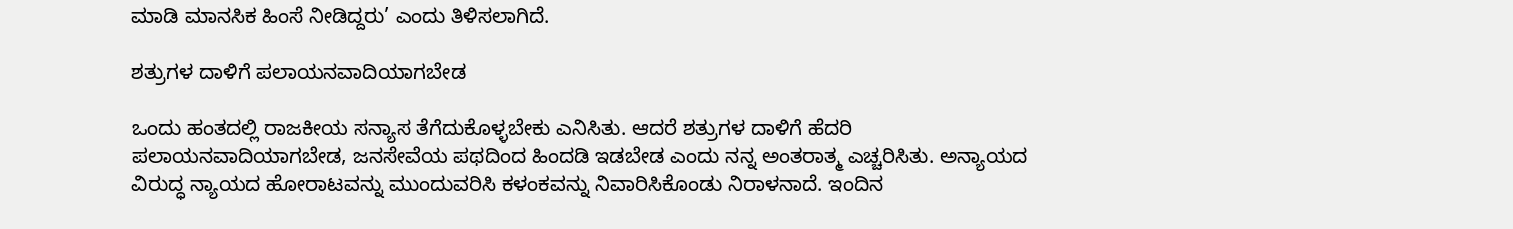ಮಾಡಿ ಮಾನಸಿಕ ಹಿಂಸೆ ನೀಡಿದ್ದರು’ ಎಂದು ತಿಳಿಸಲಾಗಿದೆ.

ಶತ್ರುಗಳ ದಾಳಿಗೆ ಪಲಾಯನವಾದಿಯಾಗಬೇಡ

ಒಂದು ಹಂತದಲ್ಲಿ ರಾಜಕೀಯ ಸನ್ಯಾಸ ತೆಗೆದುಕೊಳ್ಳಬೇಕು ಎನಿಸಿತು. ಆದರೆ ಶತ್ರುಗಳ ದಾಳಿಗೆ ಹೆದರಿ ಪಲಾಯನವಾದಿಯಾಗಬೇಡ, ಜನಸೇವೆಯ ಪಥದಿಂದ ಹಿಂದಡಿ ಇಡಬೇಡ ಎಂದು ನನ್ನ ಅಂತರಾತ್ಮ ಎಚ್ಚರಿಸಿತು. ಅನ್ಯಾಯದ ವಿರುದ್ಧ ನ್ಯಾಯದ ಹೋರಾಟವನ್ನು ಮುಂದುವರಿಸಿ ಕಳಂಕವನ್ನು ನಿವಾರಿಸಿಕೊಂಡು ನಿರಾಳನಾದೆ. ಇಂದಿನ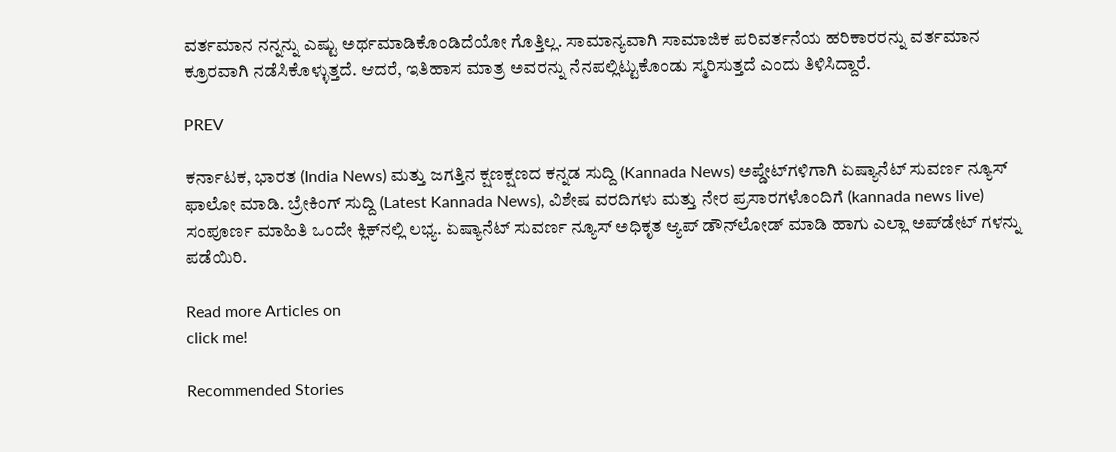ವರ್ತಮಾನ ನನ್ನನ್ನು ಎಷ್ಟು ಅರ್ಥಮಾಡಿಕೊಂಡಿದೆಯೋ ಗೊತ್ತಿಲ್ಲ. ಸಾಮಾನ್ಯವಾಗಿ ಸಾಮಾಜಿಕ ಪರಿವರ್ತನೆಯ ಹರಿಕಾರರನ್ನು ವರ್ತಮಾನ ಕ್ರೂರವಾಗಿ ನಡೆಸಿಕೊಳ್ಳುತ್ತದೆ. ಆದರೆ, ಇತಿಹಾಸ ಮಾತ್ರ ಅವರನ್ನು ನೆನಪಲ್ಲಿಟ್ಟುಕೊಂಡು ಸ್ಮರಿಸುತ್ತದೆ ಎಂದು ತಿಳಿಸಿದ್ದಾರೆ.

PREV

ಕರ್ನಾಟಕ, ಭಾರತ (India News) ಮತ್ತು ಜಗತ್ತಿನ ಕ್ಷಣಕ್ಷಣದ ಕನ್ನಡ ಸುದ್ದಿ (Kannada News) ಅಪ್ಡೇಟ್‌ಗಳಿಗಾಗಿ ಏಷ್ಯಾನೆಟ್ ಸುವರ್ಣ ನ್ಯೂಸ್‌ ಫಾಲೋ ಮಾಡಿ. ಬ್ರೇಕಿಂಗ್ ಸುದ್ದಿ (Latest Kannada News), ವಿಶೇಷ ವರದಿಗಳು ಮತ್ತು ನೇರ ಪ್ರಸಾರಗಳೊಂದಿಗೆ (kannada news live) ಸಂಪೂರ್ಣ ಮಾಹಿತಿ ಒಂದೇ ಕ್ಲಿಕ್‌ನಲ್ಲಿ ಲಭ್ಯ. ಏಷ್ಯಾನೆಟ್ ಸುವರ್ಣ ನ್ಯೂಸ್ ಅಧಿಕೃತ ಆ್ಯಪ್ ಡೌನ್‌ಲೋಡ್ ಮಾಡಿ ಹಾಗು ಎಲ್ಲಾ ಅಪ್‌ಡೇಟ್ ಗಳನ್ನು ಪಡೆಯಿರಿ.

Read more Articles on
click me!

Recommended Stories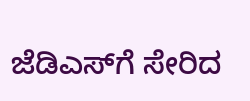ಜೆಡಿಎಸ್‌ಗೆ ಸೇರಿದ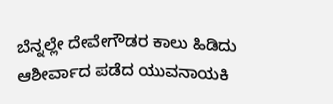ಬೆನ್ನಲ್ಲೇ ದೇವೇಗೌಡರ ಕಾಲು ಹಿಡಿದು ಆಶೀರ್ವಾದ ಪಡೆದ ಯುವನಾಯಕಿ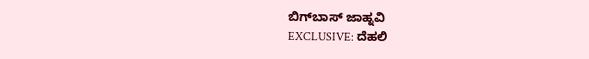ಬಿಗ್‌ಬಾಸ್‌ ಜಾಹ್ನವಿ
EXCLUSIVE: ದೆಹಲಿ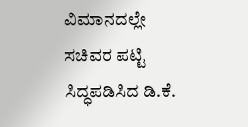ವಿಮಾನದಲ್ಲೇ ಸಚಿವರ ಪಟ್ಟಿ ಸಿದ್ಧಪಡಿಸಿದ ಡಿ.ಕೆ.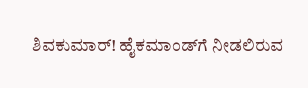ಶಿವಕುಮಾರ್! ಹೈಕಮಾಂಡ್‌ಗೆ ನೀಡಲಿರುವ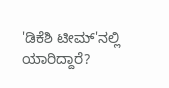'ಡಿಕೆಶಿ ಟೀಮ್'ನಲ್ಲಿ ಯಾರಿದ್ದಾರೆ?